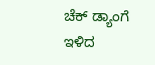ಚೆಕ್ ಡ್ಯಾಂಗೆ ಇಳಿದ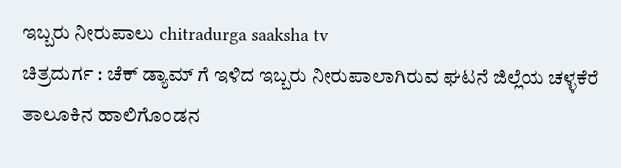ಇಬ್ಬರು ನೀರುಪಾಲು chitradurga saaksha tv
ಚಿತ್ರದುರ್ಗ : ಚೆಕ್ ಡ್ಯಾಮ್ ಗೆ ಇಳಿದ ಇಬ್ಬರು ನೀರುಪಾಲಾಗಿರುವ ಘಟನೆ ಜಿಲ್ಲೆಯ ಚಳ್ಳಕೆರೆ ತಾಲೂಕಿನ ಹಾಲಿಗೊಂಡನ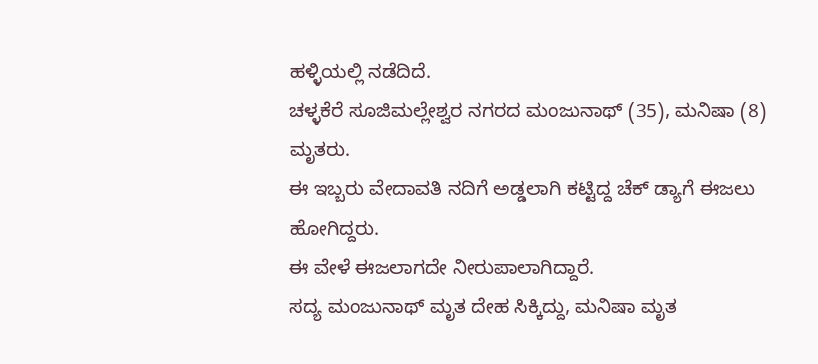ಹಳ್ಳಿಯಲ್ಲಿ ನಡೆದಿದೆ.
ಚಳ್ಳಕೆರೆ ಸೂಜಿಮಲ್ಲೇಶ್ವರ ನಗರದ ಮಂಜುನಾಥ್ (35), ಮನಿಷಾ (8) ಮೃತರು.
ಈ ಇಬ್ಬರು ವೇದಾವತಿ ನದಿಗೆ ಅಡ್ಡಲಾಗಿ ಕಟ್ಟಿದ್ದ ಚೆಕ್ ಡ್ಯಾಗೆ ಈಜಲು ಹೋಗಿದ್ದರು.
ಈ ವೇಳೆ ಈಜಲಾಗದೇ ನೀರುಪಾಲಾಗಿದ್ದಾರೆ.
ಸದ್ಯ ಮಂಜುನಾಥ್ ಮೃತ ದೇಹ ಸಿಕ್ಕಿದ್ದು, ಮನಿಷಾ ಮೃತ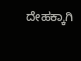ದೇಹಕ್ಕಾಗಿ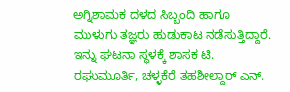ಅಗ್ನಿಶಾಮಕ ದಳದ ಸಿಬ್ಬಂದಿ ಹಾಗೂ ಮುಳುಗು ತಜ್ಞರು ಹುಡುಕಾಟ ನಡೆಸುತ್ತಿದ್ದಾರೆ.
ಇನ್ನು ಘಟನಾ ಸ್ಥಳಕ್ಕೆ ಶಾಸಕ ಟಿ. ರಘುಮೂರ್ತಿ, ಚಳ್ಳಕೆರೆ ತಹಶೀಲ್ದಾರ್ ಎನ್.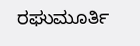ರಘುಮೂರ್ತಿ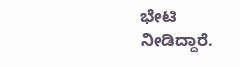ಭೇಟಿ ನೀಡಿದ್ದಾರೆ.